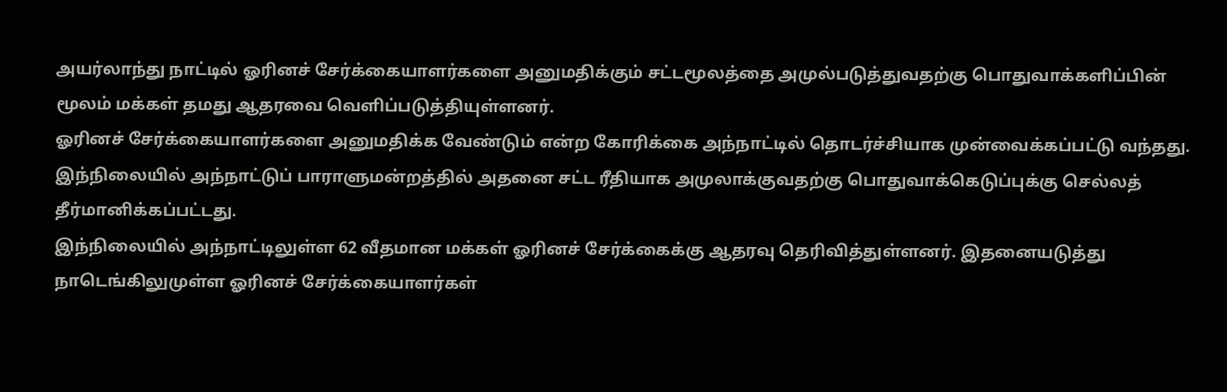அயர்லாந்து நாட்டில் ஓரினச் சேர்க்கையாளர்களை அனுமதிக்கும் சட்டமூலத்தை அமுல்படுத்துவதற்கு பொதுவாக்களிப்பின் மூலம் மக்கள் தமது ஆதரவை வெளிப்படுத்தியுள்ளனர்.
ஓரினச் சேர்க்கையாளர்களை அனுமதிக்க வேண்டும் என்ற கோரிக்கை அந்நாட்டில் தொடர்ச்சியாக முன்வைக்கப்பட்டு வந்தது.
இந்நிலையில் அந்நாட்டுப் பாராளுமன்றத்தில் அதனை சட்ட ரீதியாக அமுலாக்குவதற்கு பொதுவாக்கெடுப்புக்கு செல்லத் தீர்மானிக்கப்பட்டது.
இந்நிலையில் அந்நாட்டிலுள்ள 62 வீதமான மக்கள் ஓரினச் சேர்க்கைக்கு ஆதரவு தெரிவித்துள்ளனர். இதனையடுத்து நாடெங்கிலுமுள்ள ஓரினச் சேர்க்கையாளர்கள்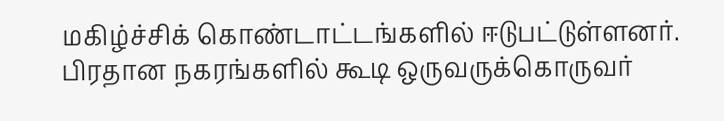மகிழ்ச்சிக் கொண்டாட்டங்களில் ஈடுபட்டுள்ளனர்.
பிரதான நகரங்களில் கூடி ஒருவருக்கொருவர்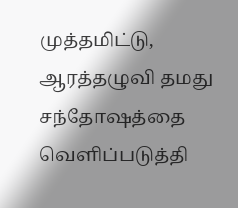முத்தமிட்டு, ஆரத்தழுவி தமது சந்தோஷத்தை வெளிப்படுத்தி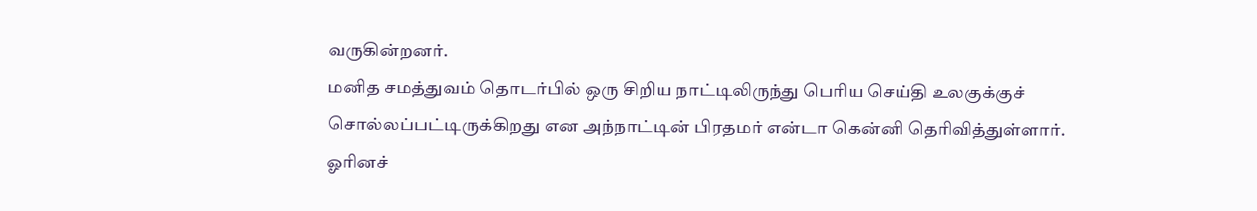வருகின்றனர்.
மனித சமத்துவம் தொடர்பில் ஒரு சிறிய நாட்டிலிருந்து பெரிய செய்தி உலகுக்குச் சொல்லப்பட்டிருக்கிறது என அந்நாட்டின் பிரதமர் என்டா கென்னி தெரிவித்துள்ளார்.
ஓரினச்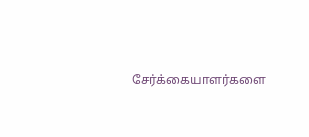சேர்க்கையாளர்களை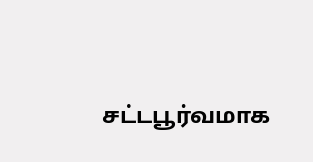சட்டபூர்வமாக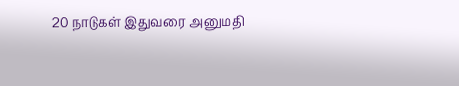20 நாடுகள் இதுவரை அனுமதி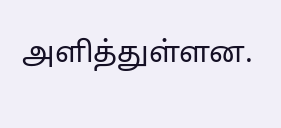அளித்துள்ளன.